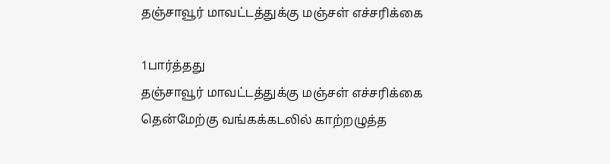தஞ்சாவூர் மாவட்டத்துக்கு மஞ்சள் எச்சரிக்கை

1பார்த்தது
தஞ்சாவூர் மாவட்டத்துக்கு மஞ்சள் எச்சரிக்கை
தென்மேற்கு வங்கக்கடலில் காற்றழுத்த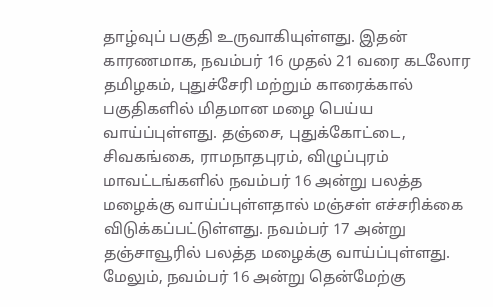தாழ்வுப் பகுதி உருவாகியுள்ளது. இதன் காரணமாக, நவம்பர் 16 முதல் 21 வரை கடலோர தமிழகம், புதுச்சேரி மற்றும் காரைக்கால் பகுதிகளில் மிதமான மழை பெய்ய வாய்ப்புள்ளது. தஞ்சை, புதுக்கோட்டை, சிவகங்கை, ராமநாதபுரம், விழுப்புரம் மாவட்டங்களில் நவம்பர் 16 அன்று பலத்த மழைக்கு வாய்ப்புள்ளதால் மஞ்சள் எச்சரிக்கை விடுக்கப்பட்டுள்ளது. நவம்பர் 17 அன்று தஞ்சாவூரில் பலத்த மழைக்கு வாய்ப்புள்ளது. மேலும், நவம்பர் 16 அன்று தென்மேற்கு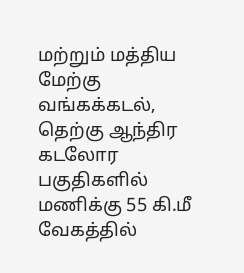மற்றும் மத்திய மேற்கு வங்கக்கடல், தெற்கு ஆந்திர கடலோர பகுதிகளில் மணிக்கு 55 கி.மீ வேகத்தில்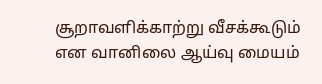சூறாவளிக்காற்று வீசக்கூடும் என வானிலை ஆய்வு மையம்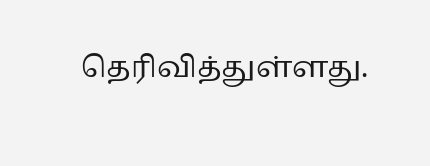தெரிவித்துள்ளது.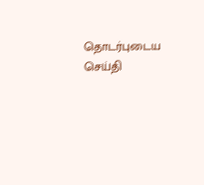தொடர்புடைய செய்தி